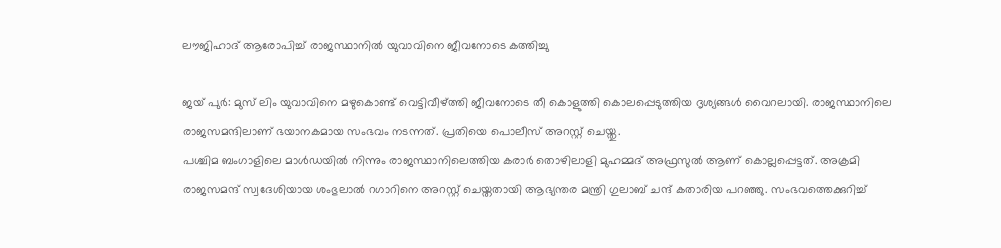ലൗജിഹാദ് ആരോപിച്ച് രാജസ്ഥാനില്‍ യുവാവിനെ ജീവനോടെ കത്തിച്ചു

ജയ് പുര്‍: മുസ് ലിം യുവാവിനെ മഴുകൊണ്ട് വെട്ടിവീഴ്ത്തി ജീവനോടെ തീ കൊളുത്തി കൊലപ്പെടുത്തിയ ദൃശ്യങ്ങള്‍ വൈറലായി. രാജസ്ഥാനിലെ രാജസമന്ദിലാണ് ഭയാനകമായ സംഭവം നടന്നത്. പ്രതിയെ പൊലീസ് അറസ്റ്റ് ചെയ്തു.
പശ്ചിമ ബംഗാളിലെ മാള്‍ഡയില്‍ നിന്നും രാജസ്ഥാനിലെത്തിയ കരാര്‍ തൊഴിലാളി മുഹമ്മദ് അഫ്രസുല്‍ ആണ് കൊല്ലപ്പെട്ടത്. അക്രമി രാജസമന്ദ് സ്വദേശിയായ ശംഭുലാല്‍ റഗാറിനെ അറസ്റ്റ് ചെയ്തതായി ആഭ്യന്തര മന്ത്രി ഗുലാബ് ചന്ദ് കതാരിയ പറഞ്ഞു. സംഭവത്തെക്കുറിച്ച്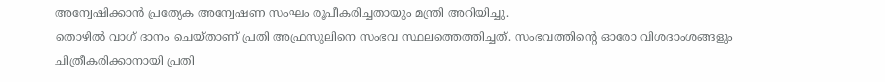അന്വേഷിക്കാന്‍ പ്രത്യേക അന്വേഷണ സംഘം രൂപീകരിച്ചതായും മന്ത്രി അറിയിച്ചു.
തൊഴില്‍ വാഗ് ദാനം ചെയ്താണ് പ്രതി അഫ്രസുലിനെ സംഭവ സ്ഥലത്തെത്തിച്ചത്. സംഭവത്തിന്റെ ഓരോ വിശദാംശങ്ങളും ചിത്രീകരിക്കാനായി പ്രതി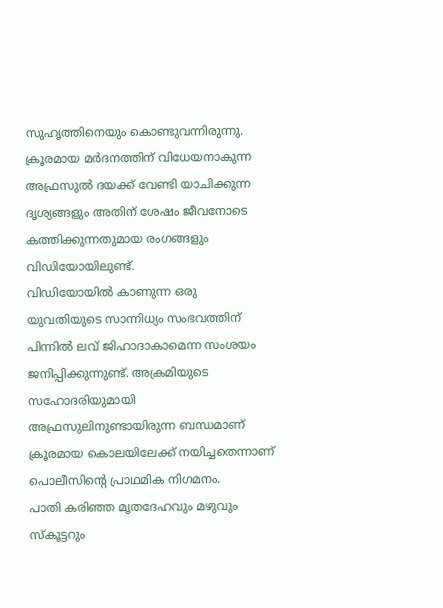സുഹൃത്തിനെയും കൊണ്ടുവന്നിരുന്നു. ക്രൂരമായ മര്‍ദനത്തിന് വിധേയനാകുന്ന അഫ്രസുല്‍ ദയക്ക് വേണ്ടി യാചിക്കുന്ന ദൃശ്യങ്ങളും അതിന് ശേഷം ജീവനോടെ കത്തിക്കുന്നതുമായ രംഗങ്ങളും വിഡിയോയിലുണ്ട്.
വിഡിയോയില്‍ കാണുന്ന ഒരു യുവതിയുടെ സാന്നിധ്യം സംഭവത്തിന് പിന്നില്‍ ലവ് ജിഹാദാകാമെന്ന സംശയം ജനിപ്പിക്കുന്നുണ്ട്. അക്രമിയുടെ സഹോദരിയുമായി അഫ്രസുലിനുണ്ടായിരുന്ന ബന്ധമാണ് ക്രൂരമായ കൊലയിലേക്ക് നയിച്ചതെന്നാണ് പൊലീസിന്റെ പ്രാഥമിക നിഗമനം.
പാതി കരിഞ്ഞ മൃതദേഹവും മഴുവും സ്‌കൂട്ടറും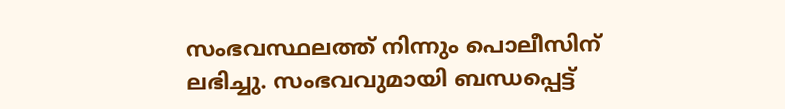സംഭവസ്ഥലത്ത് നിന്നും പൊലീസിന് ലഭിച്ചു. സംഭവവുമായി ബന്ധപ്പെട്ട്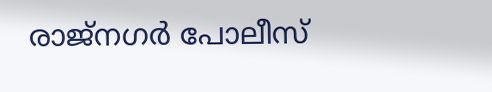രാജ്‌നഗര്‍ പോലീസ്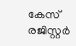കേസ് രജിസ്റ്റര്‍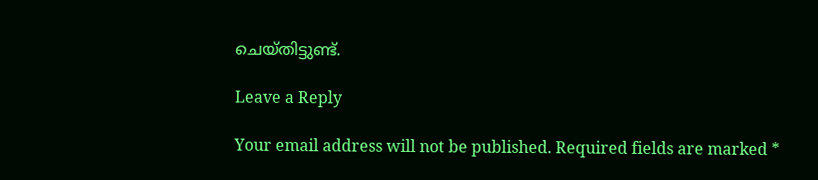ചെയ്തിട്ടുണ്ട്.

Leave a Reply

Your email address will not be published. Required fields are marked *